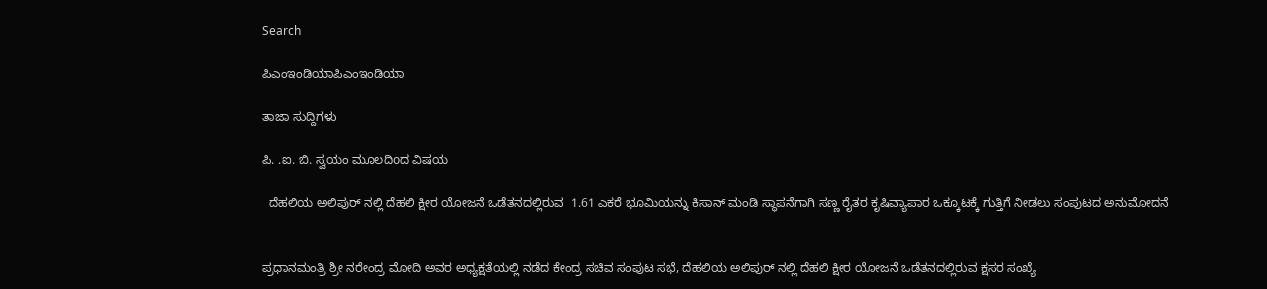Search

ಪಿಎಂಇಂಡಿಯಾಪಿಎಂಇಂಡಿಯಾ

ತಾಜಾ ಸುದ್ದಿಗಳು

ಪಿ. .ಐ. ಬಿ. ಸ್ವಯಂ ಮೂಲದಿoದ ವಿಷಯ

  ದೆಹಲಿಯ ಅಲಿಪುರ್ ನಲ್ಲಿ ದೆಹಲಿ ಕ್ಷೀರ ಯೋಜನೆ ಒಡೆತನದಲ್ಲಿರುವ  1.61 ಎಕರೆ ಭೂಮಿಯನ್ನು ಕಿಸಾನ್ ಮಂಡಿ ಸ್ಥಾಪನೆಗಾಗಿ ಸಣ್ಣ ರೈತರ ಕೃಷಿವ್ಯಾಪಾರ ಒಕ್ಕೂಟಕ್ಕೆ ಗುತ್ತಿಗೆ ನೀಡಲು ಸಂಪುಟದ ಅನುಮೋದನೆ


ಪ್ರಧಾನಮಂತ್ರಿ ಶ್ರೀ ನರೇಂದ್ರ ಮೋದಿ ಅವರ ಅಧ್ಯಕ್ಷತೆಯಲ್ಲಿ ನಡೆದ ಕೇಂದ್ರ ಸಚಿವ ಸಂಪುಟ ಸಭೆ, ದೆಹಲಿಯ ಅಲಿಪುರ್ ನಲ್ಲಿ ದೆಹಲಿ ಕ್ಷೀರ ಯೋಜನೆ ಒಡೆತನದಲ್ಲಿರುವ ಕ್ಷಸರ ಸಂಖ್ಯೆ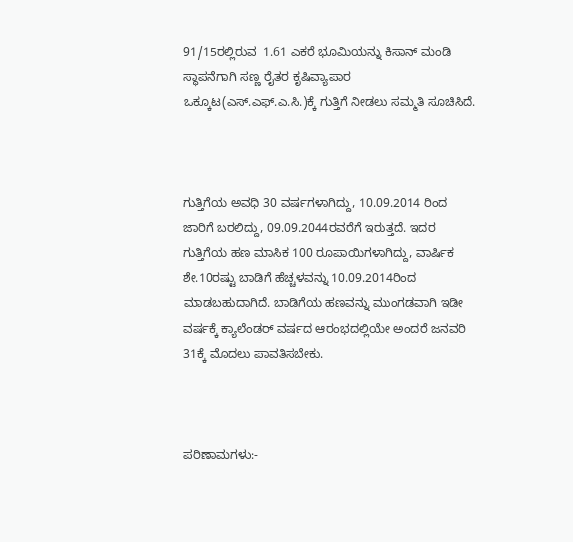91/15ರಲ್ಲಿರುವ  1.61 ಎಕರೆ ಭೂಮಿಯನ್ನು ಕಿಸಾನ್ ಮಂಡಿ ಸ್ಥಾಪನೆಗಾಗಿ ಸಣ್ಣ ರೈತರ ಕೃಷಿವ್ಯಾಪಾರ ಒಕ್ಕೂಟ(ಎಸ್.ಎಫ್.ಎ.ಸಿ.)ಕ್ಕೆ ಗುತ್ತಿಗೆ ನೀಡಲು ಸಮ್ಮತಿ ಸೂಚಿಸಿದೆ.



ಗುತ್ತಿಗೆಯ ಅವಧಿ 30 ವರ್ಷಗಳಾಗಿದ್ದು, 10.09.2014 ರಿಂದ ಜಾರಿಗೆ ಬರಲಿದ್ದು, 09.09.2044ರವರೆಗೆ ಇರುತ್ತದೆ. ಇದರ ಗುತ್ತಿಗೆಯ ಹಣ ಮಾಸಿಕ 100 ರೂಪಾಯಿಗಳಾಗಿದ್ದು, ವಾರ್ಷಿಕ ಶೇ.10ರಷ್ಟು ಬಾಡಿಗೆ ಹೆಚ್ಚಳವನ್ನು 10.09.2014ರಿಂದ ಮಾಡಬಹುದಾಗಿದೆ. ಬಾಡಿಗೆಯ ಹಣವನ್ನು ಮುಂಗಡವಾಗಿ ಇಡೀ ವರ್ಷಕ್ಕೆ ಕ್ಯಾಲೆಂಡರ್ ವರ್ಷದ ಆರಂಭದಲ್ಲಿಯೇ ಅಂದರೆ ಜನವರಿ 31ಕ್ಕೆ ಮೊದಲು ಪಾವತಿಸಬೇಕು.



ಪರಿಣಾಮಗಳು:-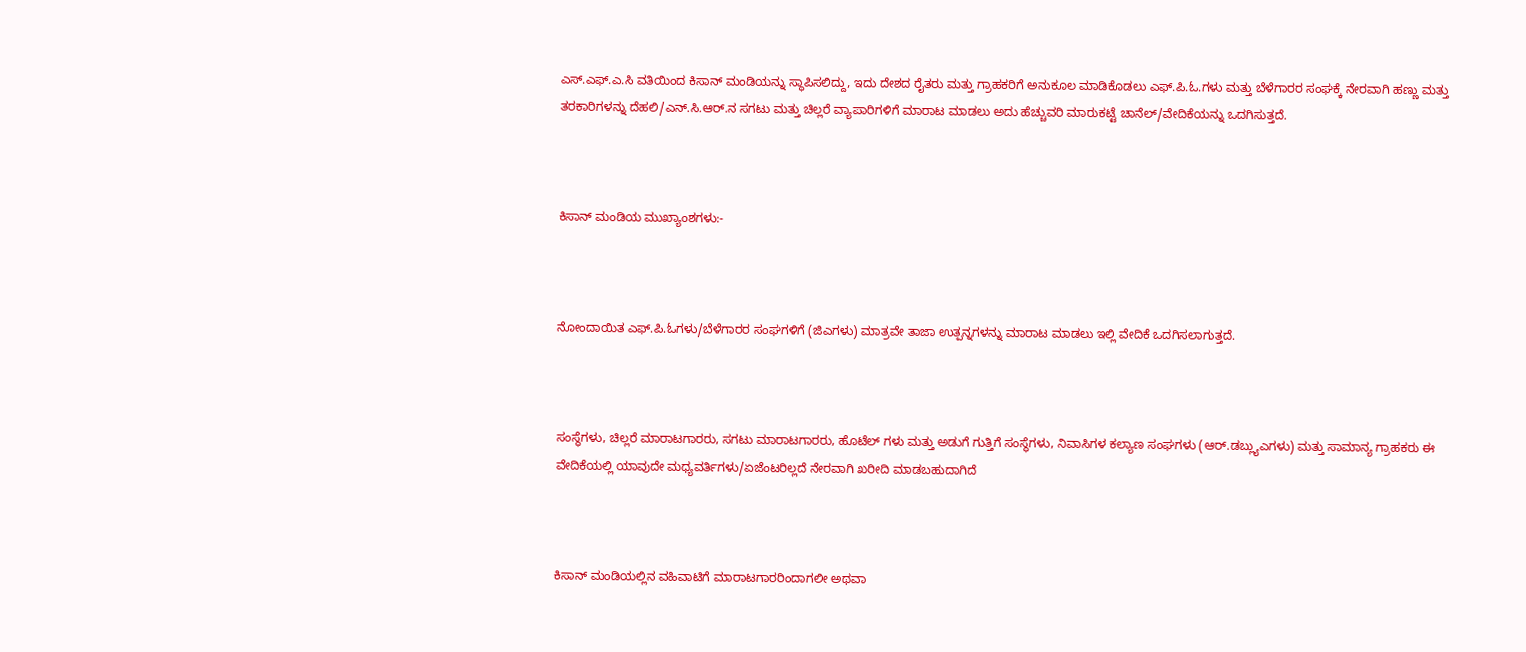ಎಸ್.ಎಫ್.ಎ.ಸಿ ವತಿಯಿಂದ ಕಿಸಾನ್ ಮಂಡಿಯನ್ನು ಸ್ಥಾಪಿಸಲಿದ್ದು, ಇದು ದೇಶದ ರೈತರು ಮತ್ತು ಗ್ರಾಹಕರಿಗೆ ಅನುಕೂಲ ಮಾಡಿಕೊಡಲು ಎಫ್.ಪಿ.ಓ.ಗಳು ಮತ್ತು ಬೆಳೆಗಾರರ ಸಂಘಕ್ಕೆ ನೇರವಾಗಿ ಹಣ್ಣು ಮತ್ತು ತರಕಾರಿಗಳನ್ನು ದೆಹಲಿ/ಎನ್.ಸಿ.ಆರ್.ನ ಸಗಟು ಮತ್ತು ಚಿಲ್ಲರೆ ವ್ಯಾಪಾರಿಗಳಿಗೆ ಮಾರಾಟ ಮಾಡಲು ಅದು ಹೆಚ್ಚುವರಿ ಮಾರುಕಟ್ಟೆ ಚಾನೆಲ್/ವೇದಿಕೆಯನ್ನು ಒದಗಿಸುತ್ತದೆ.



ಕಿಸಾನ್ ಮಂಡಿಯ ಮುಖ್ಯಾಂಶಗಳು:-



ನೋಂದಾಯಿತ ಎಫ್.ಪಿ.ಓಗಳು/ಬೆಳೆಗಾರರ ಸಂಘಗಳಿಗೆ (ಜಿಎಗಳು) ಮಾತ್ರವೇ ತಾಜಾ ಉತ್ಪನ್ನಗಳನ್ನು ಮಾರಾಟ ಮಾಡಲು ಇಲ್ಲಿ ವೇದಿಕೆ ಒದಗಿಸಲಾಗುತ್ತದೆ.



ಸಂಸ್ಥೆಗಳು, ಚಿಲ್ಲರೆ ಮಾರಾಟಗಾರರು, ಸಗಟು ಮಾರಾಟಗಾರರು, ಹೊಟೆಲ್ ಗಳು ಮತ್ತು ಅಡುಗೆ ಗುತ್ತಿಗೆ ಸಂಸ್ಥೆಗಳು, ನಿವಾಸಿಗಳ ಕಲ್ಯಾಣ ಸಂಘಗಳು (ಆರ್.ಡಬ್ಲ್ಯುಎಗಳು) ಮತ್ತು ಸಾಮಾನ್ಯ ಗ್ರಾಹಕರು ಈ ವೇದಿಕೆಯಲ್ಲಿ ಯಾವುದೇ ಮಧ್ಯವರ್ತಿಗಳು/ಏಜೆಂಟರಿಲ್ಲದೆ ನೇರವಾಗಿ ಖರೀದಿ ಮಾಡಬಹುದಾಗಿದೆ



ಕಿಸಾನ್ ಮಂಡಿಯಲ್ಲಿನ ವಹಿವಾಟಿಗೆ ಮಾರಾಟಗಾರರಿಂದಾಗಲೀ ಅಥವಾ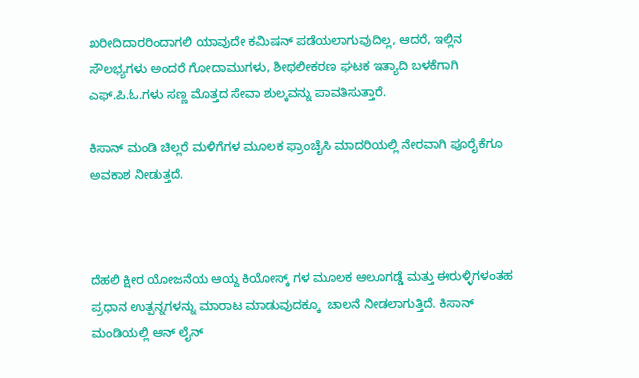ಖರೀದಿದಾರರಿಂದಾಗಲಿ ಯಾವುದೇ ಕಮಿಷನ್ ಪಡೆಯಲಾಗುವುದಿಲ್ಲ, ಆದರೆ, ಇಲ್ಲಿನ ಸೌಲಭ್ಯಗಳು ಅಂದರೆ ಗೋದಾಮುಗಳು, ಶೀಥಲೀಕರಣ ಘಟಕ ಇತ್ಯಾದಿ ಬಳಕೆಗಾಗಿ ಎಫ್.ಪಿ.ಓ.ಗಳು ಸಣ್ಣ ಮೊತ್ತದ ಸೇವಾ ಶುಲ್ಕವನ್ನು ಪಾವತಿಸುತ್ತಾರೆ.

ಕಿಸಾನ್ ಮಂಡಿ ಚಿಲ್ಲರೆ ಮಳಿಗೆಗಳ ಮೂಲಕ ಫ್ರಾಂಚೈಸಿ ಮಾದರಿಯಲ್ಲಿ ನೇರವಾಗಿ ಪೂರೈಕೆಗೂ ಅವಕಾಶ ನೀಡುತ್ತದೆ.



ದೆಹಲಿ ಕ್ಷೀರ ಯೋಜನೆಯ ಆಯ್ದ ಕಿಯೋಸ್ಕ್ ಗಳ ಮೂಲಕ ಆಲೂಗಡ್ಡೆ ಮತ್ತು ಈರುಳ್ಳಿಗಳಂತಹ ಪ್ರಧಾನ ಉತ್ಪನ್ನಗಳನ್ನು ಮಾರಾಟ ಮಾಡುವುದಕ್ಕೂ  ಚಾಲನೆ ನೀಡಲಾಗುತ್ತಿದೆ. ಕಿಸಾನ್ ಮಂಡಿಯಲ್ಲಿ ಆನ್ ಲೈನ್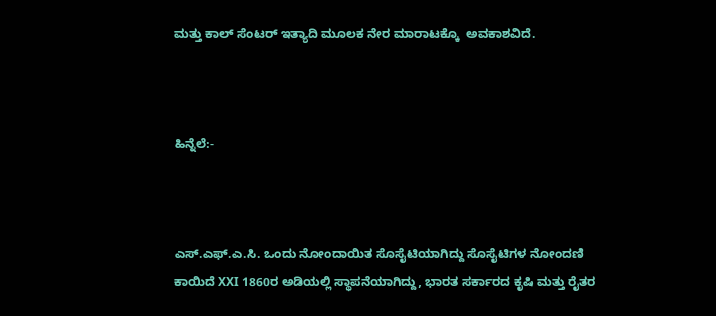ಮತ್ತು ಕಾಲ್ ಸೆಂಟರ್ ಇತ್ಯಾದಿ ಮೂಲಕ ನೇರ ಮಾರಾಟಕ್ಕೊ  ಅವಕಾಶವಿದೆ.



ಹಿನ್ನೆಲೆ:-



ಎಸ್.ಎಫ್.ಎ.ಸಿ. ಒಂದು ನೋಂದಾಯಿತ ಸೊಸೈಟಿಯಾಗಿದ್ದು ಸೊಸೈಟಿಗಳ ನೋಂದಣಿ ಕಾಯಿದೆ XXI 1860ರ ಅಡಿಯಲ್ಲಿ ಸ್ಥಾಪನೆಯಾಗಿದ್ದು, ಭಾರತ ಸರ್ಕಾರದ ಕೃಷಿ ಮತ್ತು ರೈತರ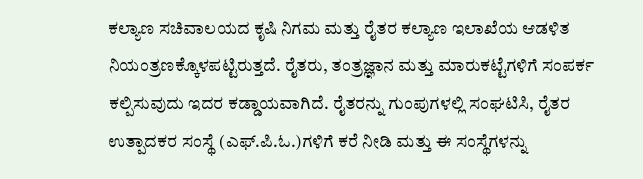ಕಲ್ಯಾಣ ಸಚಿವಾಲಯದ ಕೃಷಿ ನಿಗಮ ಮತ್ತು ರೈತರ ಕಲ್ಯಾಣ ಇಲಾಖೆಯ ಆಡಳಿತ ನಿಯಂತ್ರಣಕ್ಕೊಳಪಟ್ಟಿರುತ್ತದೆ. ರೈತರು, ತಂತ್ರಜ್ಞಾನ ಮತ್ತು ಮಾರುಕಟ್ಟೆಗಳಿಗೆ ಸಂಪರ್ಕ ಕಲ್ಪಿಸುವುದು ಇದರ ಕಡ್ಡಾಯವಾಗಿದೆ. ರೈತರನ್ನು ಗುಂಪುಗಳಲ್ಲಿ ಸಂಘಟಿಸಿ, ರೈತರ ಉತ್ಪಾದಕರ ಸಂಸ್ಥೆ (ಎಫ್.ಪಿ.ಓ.)ಗಳಿಗೆ ಕರೆ ನೀಡಿ ಮತ್ತು ಈ ಸಂಸ್ಥೆಗಳನ್ನು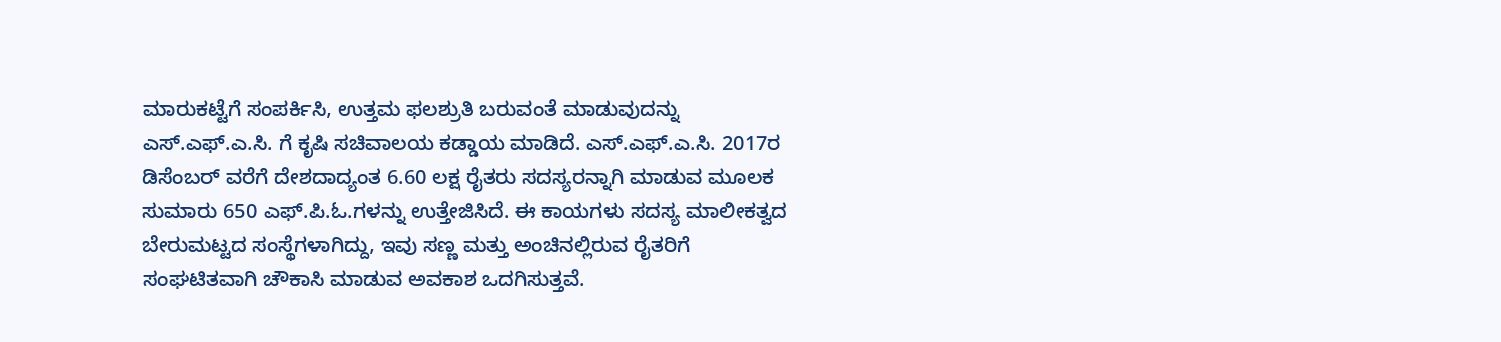ಮಾರುಕಟ್ಟೆಗೆ ಸಂಪರ್ಕಿಸಿ, ಉತ್ತಮ ಫಲಶ್ರುತಿ ಬರುವಂತೆ ಮಾಡುವುದನ್ನು ಎಸ್.ಎಫ್.ಎ.ಸಿ. ಗೆ ಕೃಷಿ ಸಚಿವಾಲಯ ಕಡ್ಡಾಯ ಮಾಡಿದೆ. ಎಸ್.ಎಫ್.ಎ.ಸಿ. 2017ರ ಡಿಸೆಂಬರ್ ವರೆಗೆ ದೇಶದಾದ್ಯಂತ 6.60 ಲಕ್ಷ ರೈತರು ಸದಸ್ಯರನ್ನಾಗಿ ಮಾಡುವ ಮೂಲಕ ಸುಮಾರು 650 ಎಫ್.ಪಿ.ಓ.ಗಳನ್ನು ಉತ್ತೇಜಿಸಿದೆ. ಈ ಕಾಯಗಳು ಸದಸ್ಯ ಮಾಲೀಕತ್ವದ ಬೇರುಮಟ್ಟದ ಸಂಸ್ಥೆಗಳಾಗಿದ್ದು, ಇವು ಸಣ್ಣ ಮತ್ತು ಅಂಚಿನಲ್ಲಿರುವ ರೈತರಿಗೆ ಸಂಘಟಿತವಾಗಿ ಚೌಕಾಸಿ ಮಾಡುವ ಅವಕಾಶ ಒದಗಿಸುತ್ತವೆ.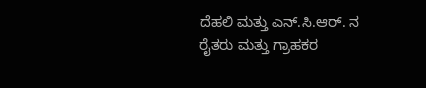ದೆಹಲಿ ಮತ್ತು ಎನ್.ಸಿ.ಆರ್. ನ ರೈತರು ಮತ್ತು ಗ್ರಾಹಕರ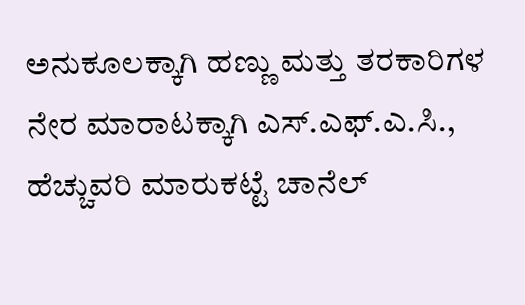ಅನುಕೂಲಕ್ಕಾಗಿ ಹಣ್ಣು ಮತ್ತು ತರಕಾರಿಗಳ ನೇರ ಮಾರಾಟಕ್ಕಾಗಿ ಎಸ್.ಎಫ್.ಎ.ಸಿ., ಹೆಚ್ಚುವರಿ ಮಾರುಕಟ್ಟೆ ಚಾನೆಲ್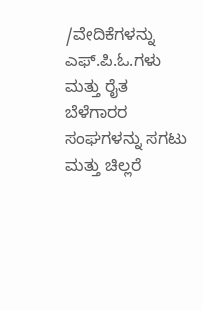/ವೇದಿಕೆಗಳನ್ನು ಎಫ್.ಪಿ.ಓ.ಗಳು ಮತ್ತು ರೈತ ಬೆಳೆಗಾರರ ಸಂಘಗಳನ್ನು ಸಗಟು ಮತ್ತು ಚಿಲ್ಲರೆ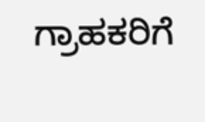ಗ್ರಾಹಕರಿಗೆ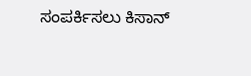ಸಂಪರ್ಕಿಸಲು ಕಿಸಾನ್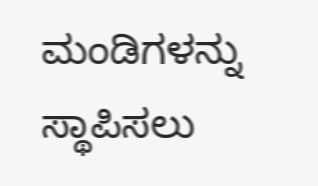ಮಂಡಿಗಳನ್ನು ಸ್ಥಾಪಿಸಲು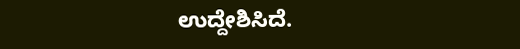ಉದ್ದೇಶಿಸಿದೆ.